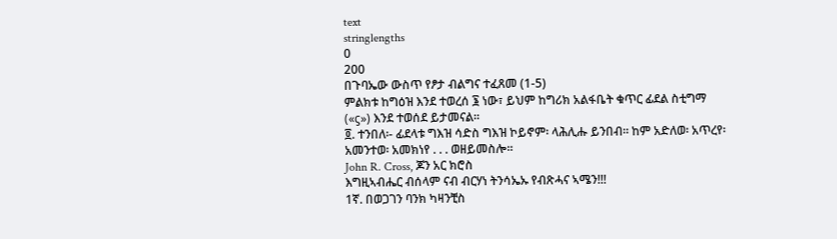text
stringlengths
0
200
በጉባኤው ውስጥ የፆታ ብልግና ተፈጸመ (1-5)
ምልክቱ ከግዕዝ እንደ ተወረሰ ፮ ነው፣ ይህም ከግሪክ አልፋቤት ቁጥር ፊደል ስቲግማ («ϛ») እንደ ተወሰደ ይታመናል።
፬. ተንበለ፡- ፊደላቱ ግእዝ ሳድስ ግእዝ ኮይኖም፡ ላሕሊሑ ይንበብ። ከም አድለወ፡ አጥረየ፡ አመንተወ፡ አመክነየ . . . ወዘይመስሎ።
John R. Cross, ጆን አር ክሮስ
እግዚኣብሔር ብሰላም ናብ ብርሃነ ትንሳኤኡ የብጽሓና ኣሜን!!!
1ኛ. በወጋገን ባንክ ካዛንቺስ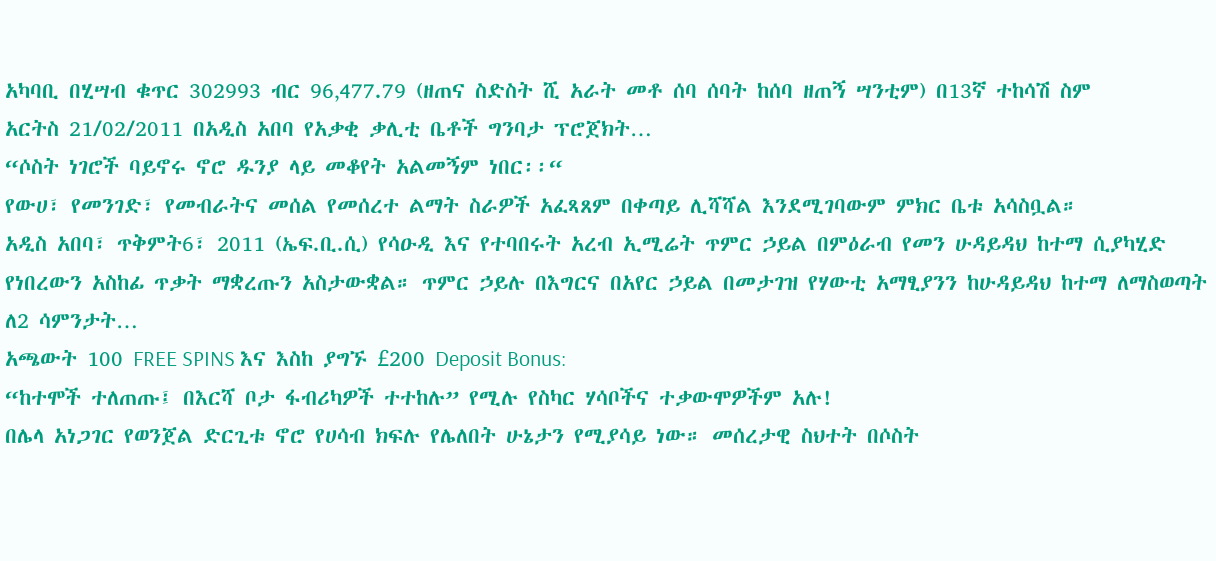አካባቢ በሂሣብ ቁጥር 302993 ብር 96‚477.79 (ዘጠና ስድስት ሺ አራት መቶ ሰባ ሰባት ከሰባ ዘጠኝ ሣንቲም) በ13ኛ ተከሳሽ ስም
አርትስ 21/02/2011 በአዲስ አበባ የአቃቂ ቃሊቲ ቤቶች ግንባታ ፕሮጀክት…
“ሶስት ነገሮች ባይኖሩ ኖሮ ዱንያ ላይ መቆየት አልመኝም ነበር፡፡“
የውሀ፣ የመንገድ፣ የመብራትና መሰል የመሰረተ ልማት ስራዎች አፈጻጸም በቀጣይ ሊሻሻል እንደሚገባውም ምክር ቤቱ አሳስቧል።
አዲስ አበባ፣ ጥቅምት6፣ 2011 (ኤፍ.ቢ.ሲ) የሳዑዲ እና የተባበሩት አረብ ኢሚሬት ጥምር ኃይል በምዕራብ የመን ሁዳይዳህ ከተማ ሲያካሂድ የነበረውን አስከፊ ጥቃት ማቋረጡን አስታውቋል። ጥምር ኃይሉ በእግርና በአየር ኃይል በመታገዝ የሃውቲ አማፂያንን ከሁዳይዳህ ከተማ ለማስወጣት ለ2 ሳምንታት…
አጫውት 100 FREE SPINS እና እስከ ያግኙ £200 Deposit Bonus:
“ከተሞች ተለጠጡ፤ በእርሻ ቦታ ፋብሪካዎች ተተከሉ” የሚሉ የስካር ሃሳቦችና ተቃውሞዎችም አሉ!
በሌላ አነጋገር የወንጀል ድርጊቱ ኖሮ የሀሳብ ክፍሉ የሌለበት ሁኔታን የሚያሳይ ነው። መሰረታዊ ስህተት በሶስት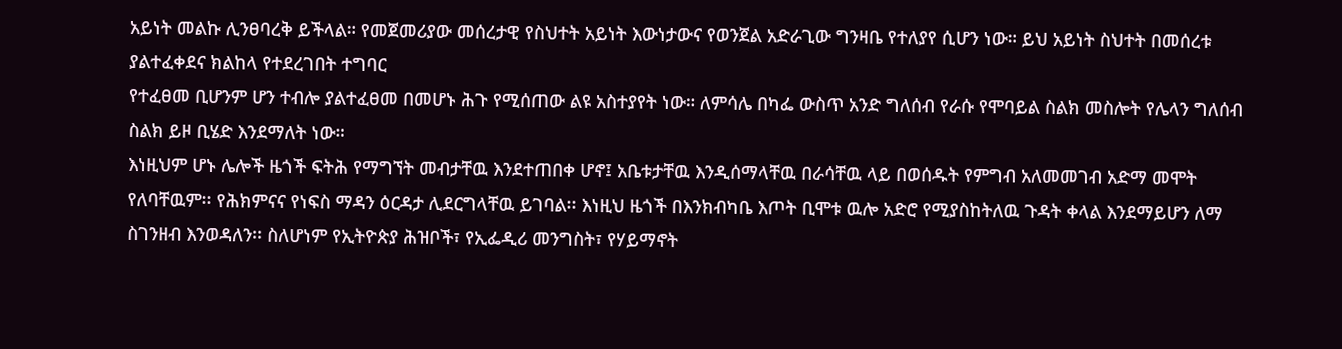አይነት መልኩ ሊንፀባረቅ ይችላል። የመጀመሪያው መሰረታዊ የስህተት አይነት እውነታውና የወንጀል አድራጊው ግንዛቤ የተለያየ ሲሆን ነው። ይህ አይነት ስህተት በመሰረቱ ያልተፈቀደና ክልከላ የተደረገበት ተግባር
የተፈፀመ ቢሆንም ሆን ተብሎ ያልተፈፀመ በመሆኑ ሕጉ የሚሰጠው ልዩ አስተያየት ነው። ለምሳሌ በካፌ ውስጥ አንድ ግለሰብ የራሱ የሞባይል ስልክ መስሎት የሌላን ግለሰብ ስልክ ይዞ ቢሄድ እንደማለት ነው።
እነዚህም ሆኑ ሌሎች ዜጎች ፍትሕ የማግኘት መብታቸዉ እንደተጠበቀ ሆኖ፤ አቤቱታቸዉ እንዲሰማላቸዉ በራሳቸዉ ላይ በወሰዱት የምግብ አለመመገብ አድማ መሞት የለባቸዉም፡፡ የሕክምናና የነፍስ ማዳን ዕርዳታ ሊደርግላቸዉ ይገባል፡፡ እነዚህ ዜጎች በእንክብካቤ እጦት ቢሞቱ ዉሎ አድሮ የሚያስከትለዉ ጉዳት ቀላል እንደማይሆን ለማ
ስገንዘብ እንወዳለን፡፡ ስለሆነም የኢትዮጵያ ሕዝቦች፣ የኢፌዲሪ መንግስት፣ የሃይማኖት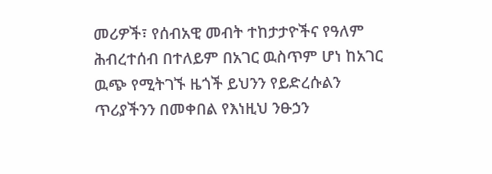መሪዎች፣ የሰብአዊ መብት ተከታታዮችና የዓለም ሕብረተሰብ በተለይም በአገር ዉስጥም ሆነ ከአገር ዉጭ የሚትገኙ ዜጎች ይህንን የይድረሱልን ጥሪያችንን በመቀበል የእነዚህ ንፁኃን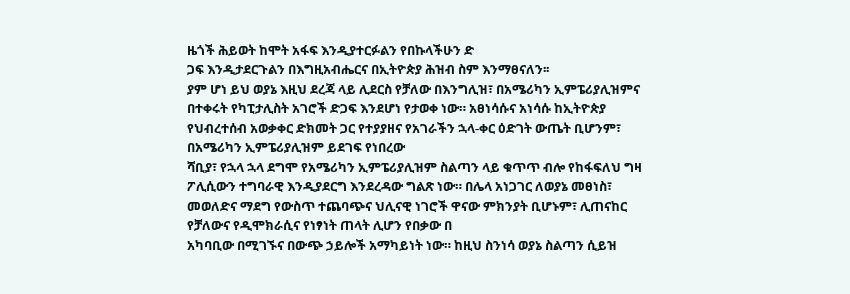ዜጎች ሕይወት ከሞት አፋፍ እንዲያተርፉልን የበኩላችሁን ድ
ጋፍ እንዲታደርጉልን በእግዚአብሔርና በኢትዮጵያ ሕዝብ ስም እንማፀናለን፡፡
ያም ሆነ ይህ ወያኔ እዚህ ደረጃ ላይ ሊደርስ የቻለው በእንግሊዝ፣ በአሜሪካን ኢምፔሪያሊዝምና በተቀሩት የካፒታሊስት አገሮች ድጋፍ እንደሆነ የታወቀ ነው። አፀነሳሱና አነሳሱ ከኢትዮጵያ የህብረተሰብ አወቃቀር ድክመት ጋር የተያያዘና የአገራችን ኋላ-ቀር ዕድገት ውጤት ቢሆንም፣ በአሜሪካን ኢምፔሪያሊዝም ይደገፍ የነበረው
ሻቢያ፣ የኋላ ኋላ ደግሞ የአሜሪካን ኢምፔሪያሊዝም ስልጣን ላይ ቁጥጥ ብሎ የከፋፍለህ ግዛ ፖሊሲውን ተግባራዊ እንዲያደርግ እንደረዳው ግልጽ ነው። በሌላ አነጋገር ለወያኔ መፀነስ፣ መወለድና ማደግ የውስጥ ተጨባጭና ህሊናዊ ነገሮች ዋናው ምክንያት ቢሆኑም፣ ሊጠናከር የቻለውና የዲሞክራሲና የነፃነት ጠላት ሊሆን የበቃው በ
አካባቢው በሚገኙና በውጭ ኃይሎች አማካይነት ነው። ከዚህ ስንነሳ ወያኔ ስልጣን ሲይዝ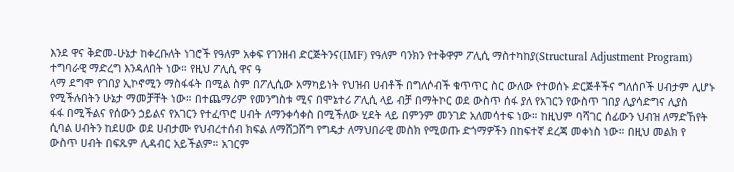እንደ ዋና ቅድመ-ሁኔታ ከቀረቡለት ነገሮች የዓለም አቀፍ የገንዘብ ድርጅትንና(IMF) የዓለም ባንክን የተቅዋም ፖሊሲ ማስተካከያ(Structural Adjustment Program) ተግባራዊ ማድረግ እንዳለበት ነው። የዚህ ፖሊሲ ዋና ዓ
ላማ ደግሞ የገበያ ኢኮኖሚን ማስፋፋት በሚል ስም በፖሊሲው አማካይነት የህዝብ ሀብቶች በግለሶብች ቁጥጥር ስር ውለው የተወሰኑ ድርጅቶችና ግለሰቦች ሀብታም ሊሆኑ የሚችሉበትን ሁኔታ ማመቻቸት ነው። በተጨማሪም የመንግስቱ ሚና በሞኔተሪ ፖሊሲ ላይ ብቻ በማትኮር ወደ ውስጥ ሰፋ ያለ የአገርን የውስጥ ገበያ ሊያሳድግና ሊያስ
ፋፋ በሚችልና የሰውን ኃይልና የአገርን የተፈጥሮ ሀብት ለማንቀሳቀስ በሚችለው ሂደት ላይ በምንም መንገድ አለመሳተፍ ነው። ከዚህም ባሻገር ሰፊውን ህብዝ ለማድኸየት ሲባል ሀብትን ከደሀው ወደ ሀብታሙ የህብረተሰብ ክፍል ለማሸጋሸግ የግዴታ ለማህበራዊ መስክ የሚወጡ ድጎማዎችን በከፍተኛ ደረጃ መቀነስ ነው። በዚህ መልክ የ
ውስጥ ሀብት በፍጹም ሊዳብር አይችልም። አገርም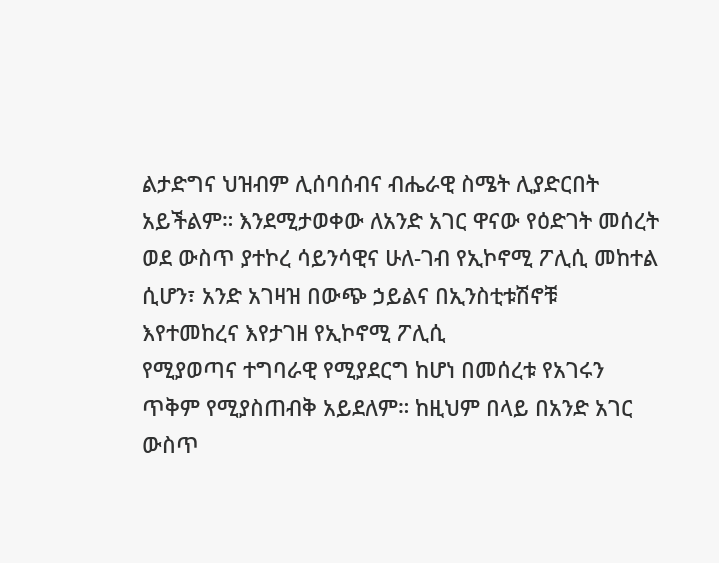ልታድግና ህዝብም ሊሰባሰብና ብሔራዊ ስሜት ሊያድርበት አይችልም። እንደሚታወቀው ለአንድ አገር ዋናው የዕድገት መሰረት ወደ ውስጥ ያተኮረ ሳይንሳዊና ሁለ-ገብ የኢኮኖሚ ፖሊሲ መከተል ሲሆን፣ አንድ አገዛዝ በውጭ ኃይልና በኢንስቲቱሽኖቹ እየተመከረና እየታገዘ የኢኮኖሚ ፖሊሲ
የሚያወጣና ተግባራዊ የሚያደርግ ከሆነ በመሰረቱ የአገሩን ጥቅም የሚያስጠብቅ አይደለም። ከዚህም በላይ በአንድ አገር ውስጥ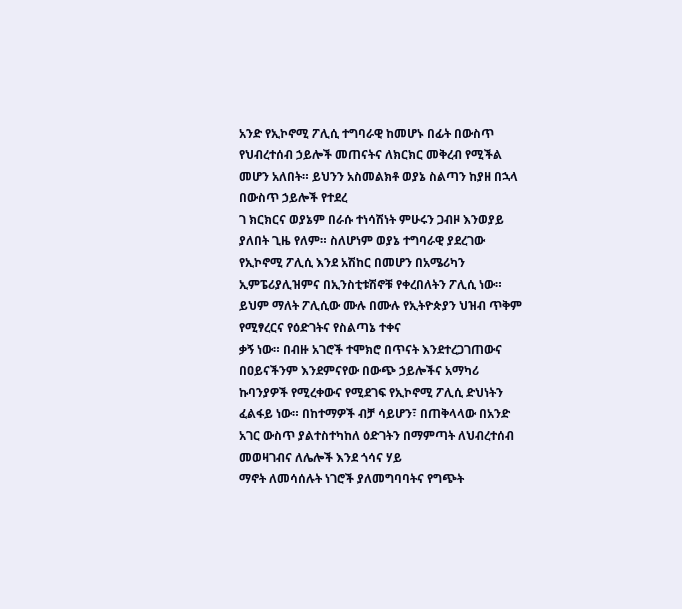አንድ የኢኮኖሚ ፖሊሲ ተግባራዊ ከመሆኑ በፊት በውስጥ የህብረተሰብ ኃይሎች መጠናትና ለክርክር መቅረብ የሚችል መሆን አለበት። ይህንን አስመልክቶ ወያኔ ስልጣን ከያዘ በኋላ በውስጥ ኃይሎች የተደረ
ገ ክርክርና ወያኔም በራሱ ተነሳሽነት ምሁሩን ጋብዞ እንወያይ ያለበት ጊዜ የለም። ስለሆነም ወያኔ ተግባራዊ ያደረገው የኢኮኖሚ ፖሊሲ እንደ አሽከር በመሆን በአሜሪካን ኢምፔሪያሊዝምና በኢንስቲቱሽኖቹ የቀረበለትን ፖሊሲ ነው። ይህም ማለት ፖሊሲው ሙሉ በሙሉ የኢትዮጵያን ህዝብ ጥቅም የሚፃረርና የዕድገትና የስልጣኔ ተቀና
ቃኝ ነው። በብዙ አገሮች ተሞክሮ በጥናት እንደተረጋገጠውና በዐይናችንም እንደምናየው በውጭ ኃይሎችና አማካሪ ኩባንያዎች የሚረቀውና የሚደገፍ የኢኮኖሚ ፖሊሲ ድህነትን ፈልፋይ ነው። በከተማዎች ብቻ ሳይሆን፣ በጠቅላላው በአንድ አገር ውስጥ ያልተስተካከለ ዕድገትን በማምጣት ለህብረተሰብ መወዛገብና ለሌሎች እንደ ጎሳና ሃይ
ማኖት ለመሳሰሉት ነገሮች ያለመግባባትና የግጭት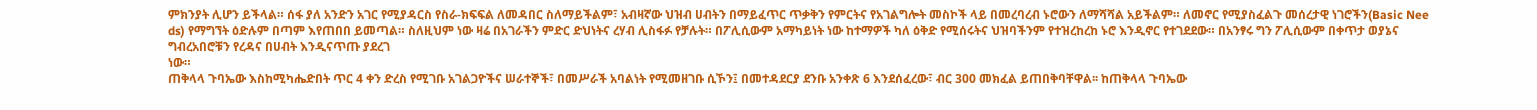ምክንያት ሊሆን ይችላል። ሰፋ ያለ አንድን አገር የሚያዳርስ የስራ-ክፍፍል ለመዳበር ስለማይችልም፣ አብዛኛው ህዝብ ሀብትን በማይፈጥር ጥቃቅን የምርትና የአገልግሎት መስኮች ላይ በመረባረብ ኑሮውን ለማሻሻል አይችልም። ለመኖር የሚያስፈልጉ መሰረታዊ ነገሮችን(Basic Nee
ds) የማግኘት ዕድሉም በጣም እየጠበበ ይመጣል። ስለዚህም ነው ዛሬ በአገራችን ምድር ድህነትና ረሃብ ሊስፋፉ የቻሉት። በፖሊሲውም አማካይነት ነው ከተማዎች ካለ ዕቅድ የሚሰሩትና ህዝባችንም የተዝረከረከ ኑሮ እንዲኖር የተገደደው። በአንፃሩ ግን ፖሊሲውም በቀጥታ ወያኔና ግብረአበሮቹን የረዳና በሀብት እንዲናጥጡ ያደረገ
ነው።
ጠቅላላ ጉባኤው እስከሚካሔድበት ጥር 4 ቀን ድረስ የሚገቡ አገልጋዮችና ሠራተኞች፣ በመሥራች አባልነት የሚመዘገቡ ሲኾን፤ በመተዳደርያ ደንቡ አንቀጽ 6 እንደሰፈረው፣ ብር 300 መክፈል ይጠበቅባቸዋል፡፡ ከጠቅላላ ጉባኤው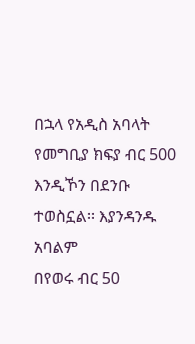በኋላ የአዲስ አባላት የመግቢያ ክፍያ ብር 500 እንዲኾን በደንቡ ተወስኗል፡፡ እያንዳንዱ አባልም
በየወሩ ብር 50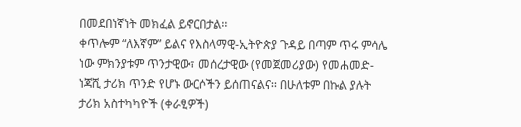በመደበነኛነት መክፈል ይኖርበታል፡፡
ቀጥሎም “ለእኛም” ይልና የእስላማዊ-ኢትዮጵያ ጉዳይ በጣም ጥሩ ምሳሌ ነው ምክንያቱም ጥንታዊው፣ መሰረታዊው (የመጀመሪያው) የመሐመድ-ነጃሺ ታሪክ ጥንድ የሆኑ ውርሶችን ይሰጠናልና፡፡ በሁለቱም በኩል ያሉት ታሪክ አስተካካዮች (ቀራፂዎች)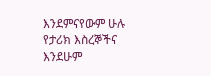እንደምናየውም ሁሉ የታሪክ እስረኞችና እንደሁም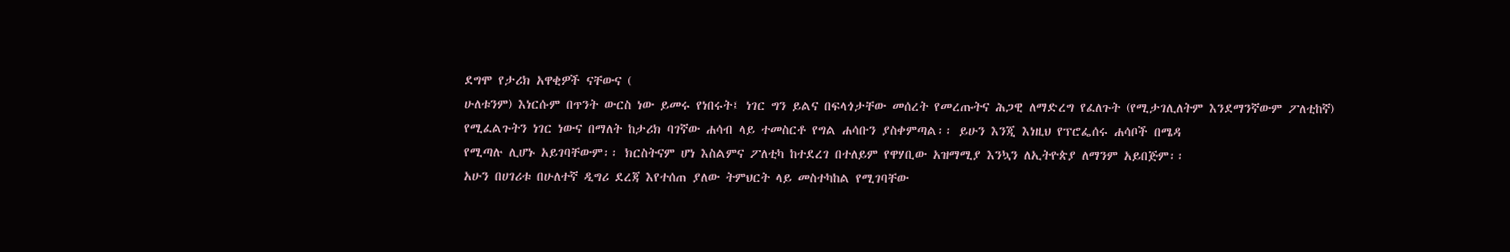ደግሞ የታሪክ አዋቂዎች ናቸውና (
ሁለቱንም) እነርሱም በጥንት ውርስ ነው ይመሩ የነበሩት፤ ነገር ግን ይልና በፍላጎታቸው መሰረት የመረጡትና ሕጋዊ ለማድረግ የፈለጉት (የሚታገሊለትም እንደማንኛውም ፖለቲከኛ) የሚፈልጉትን ነገር ነውና በማለት ከታሪክ ባገኛው ሐሳብ ላይ ተመስርቶ የግል ሐሳቡን ያስቀምጣል፡፡ ይሁን እንጂ እነዚህ የፕሮፌሰሩ ሐሳቦች በሜዳ
የሚጣሉ ሊሆኑ አይገባቸውም፡፡ ክርስትናም ሆነ እስልምና ፖለቲካ ከተደረገ በተለይም የዋሃቢው አዝማሚያ እንኳን ለኢትዮጵያ ለማንም አይበጅም፡፡
አሁን በሀገሪቱ በሁለተኛ ዲግሪ ደረጃ እየተሰጠ ያለው ትምህርት ላይ መስተካከል የሚገባቸው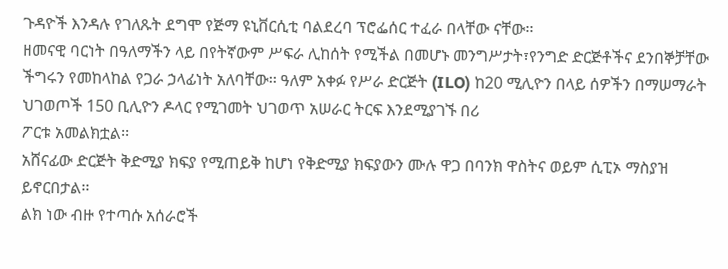ጉዳዮች እንዳሉ የገለጹት ደግሞ የጅማ ዩኒቨርሲቲ ባልደረባ ፕሮፌሰር ተፈራ በላቸው ናቸው፡፡
ዘመናዊ ባርነት በዓለማችን ላይ በየትኛውም ሥፍራ ሊከሰት የሚችል በመሆኑ መንግሥታት፣የንግድ ድርጅቶችና ደንበኞቻቸው ችግሩን የመከላከል የጋራ ኃላፊነት አለባቸው፡፡ ዓለም አቀፉ የሥራ ድርጅት (ILO) ከ20 ሚሊዮን በላይ ሰዎችን በማሠማራት ህገወጦች 150 ቢሊዮን ዶላር የሚገመት ህገወጥ አሠራር ትርፍ እንደሚያገኙ በሪ
ፖርቱ አመልክቷል፡፡
አሸናፊው ድርጅት ቅድሚያ ክፍያ የሚጠይቅ ከሆነ የቅድሚያ ክፍያውን ሙሉ ዋጋ በባንክ ዋስትና ወይም ሲፒኦ ማስያዝ ይኖርበታል፡፡
ልክ ነው ብዙ የተጣሱ አሰራሮች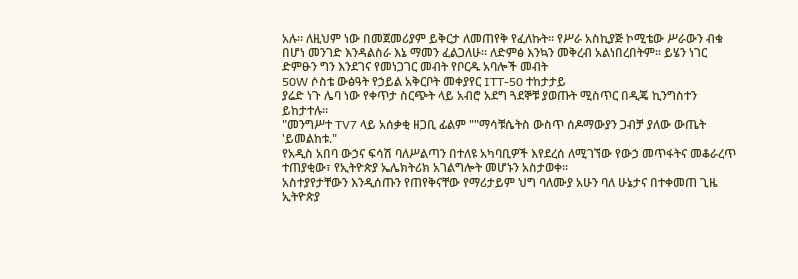አሉ። ለዚህም ነው በመጀመሪያም ይቅርታ ለመጠየቅ የፈለኩት። የሥራ አስኪያጅ ኮሚቴው ሥራውን ብቁ በሆነ መንገድ እንዳልስራ እኔ ማመን ፈልጋለሁ። ለድምፅ እንኳን መቅረብ አልነበረበትም። ይሄን ነገር ድምፁን ግን እንደገና የመነጋገር መብት የቦርዱ አባሎች መብት
50W ሶስቴ ውፅዓት የኃይል አቅርቦት መቀያየር ITT-50 ተከታታይ
ያሬድ ነጉ ሌባ ነው የቀጥታ ስርጭት ላይ አብሮ አደግ ጓደኞቹ ያወጡት ሚስጥር በዲጄ ኪንግስተን ይከታተሉ፡፡
"መንግሥተ TV7 ላይ አሰቃቂ ዘጋቢ ፊልም ""ማሳቹሴትስ ውስጥ ሰዶማውያን ጋብቻ ያለው ውጤት 'ይመልከቱ."
የአዲስ አበባ ውኃና ፍሳሽ ባለሥልጣን በተለዩ አካባቢዎች እየደረሰ ለሚገኘው የውኃ መጥፋትና መቆራረጥ ተጠያቂው፣ የኢትዮጵያ ኤሌክትሪክ አገልግሎት መሆኑን አስታወቀ፡፡
አስተያየታቸውን እንዲሰጡን የጠየቅናቸው የማሪታይም ህግ ባለሙያ አሁን ባለ ሁኔታና በተቀመጠ ጊዜ ኢትዮጵያ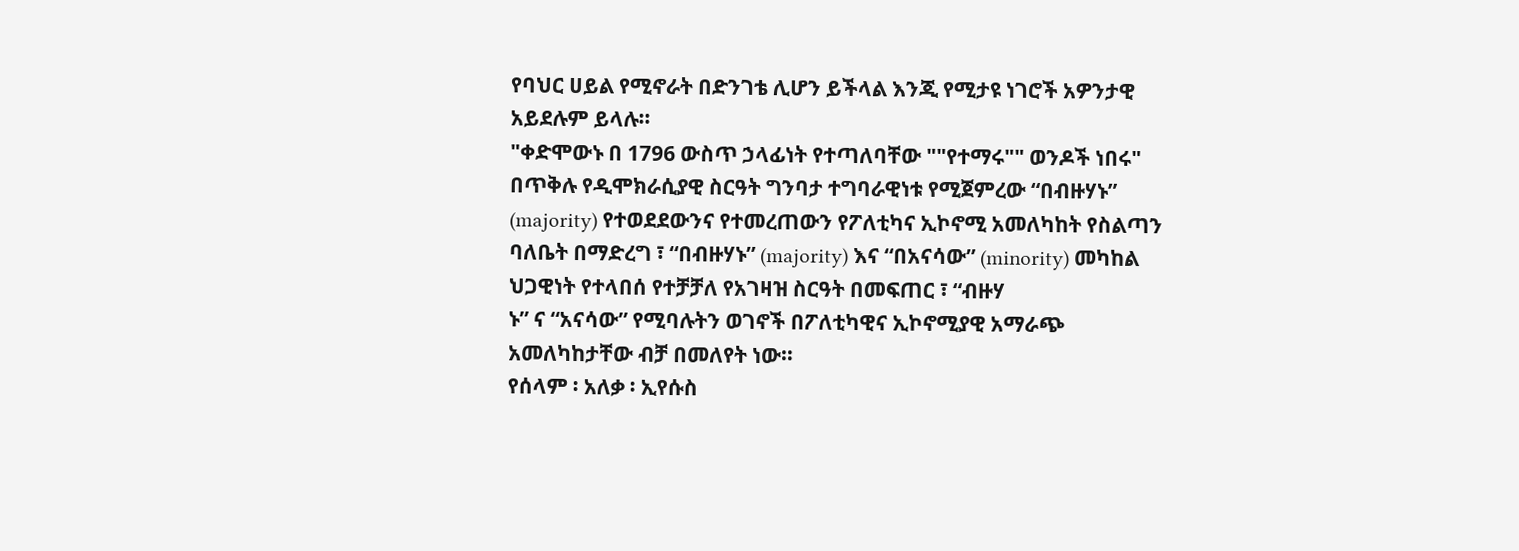የባህር ሀይል የሚኖራት በድንገቴ ሊሆን ይችላል እንጂ የሚታዩ ነገሮች አዎንታዊ አይደሉም ይላሉ።
"ቀድሞውኑ በ 1796 ውስጥ ኃላፊነት የተጣለባቸው ""የተማሩ"" ወንዶች ነበሩ"
በጥቅሉ የዲሞክራሲያዊ ስርዓት ግንባታ ተግባራዊነቱ የሚጀምረው “በብዙሃኑ” (majority) የተወደደውንና የተመረጠውን የፖለቲካና ኢኮኖሚ አመለካከት የስልጣን ባለቤት በማድረግ ፣ “በብዙሃኑ” (majority) እና “በአናሳው” (minority) መካከል ህጋዊነት የተላበሰ የተቻቻለ የአገዛዝ ስርዓት በመፍጠር ፣ “ብዙሃ
ኑ” ና “አናሳው” የሚባሉትን ወገኖች በፖለቲካዊና ኢኮኖሚያዊ አማራጭ አመለካከታቸው ብቻ በመለየት ነው።
የሰላም ፡ አለቃ ፡ ኢየሱስ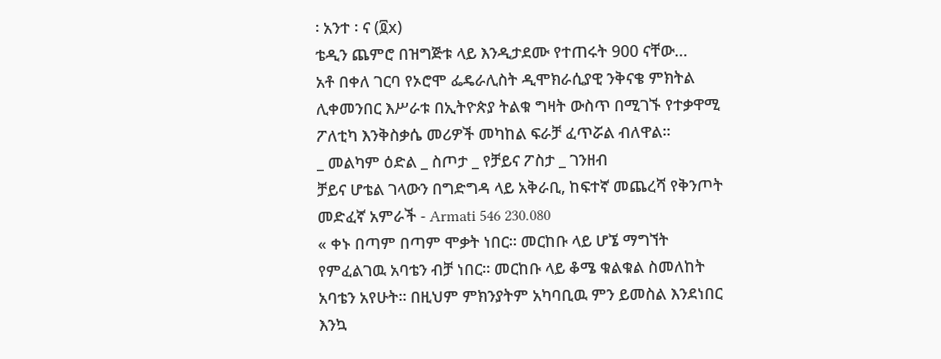፡ አንተ ፡ ና (፬x)
ቴዲን ጨምሮ በዝግጅቱ ላይ እንዲታደሙ የተጠሩት 900 ናቸው…
አቶ በቀለ ገርባ የኦሮሞ ፌዴራሊስት ዲሞክራሲያዊ ንቅናቄ ምክትል ሊቀመንበር እሥራቱ በኢትዮጵያ ትልቁ ግዛት ውስጥ በሚገኙ የተቃዋሚ ፖለቲካ እንቅስቃሴ መሪዎች መካከል ፍራቻ ፈጥሯል ብለዋል።
_ መልካም ዕድል _ ስጦታ _ የቻይና ፖስታ _ ገንዘብ
ቻይና ሆቴል ገላውን በግድግዳ ላይ አቅራቢ, ከፍተኛ መጨረሻ የቅንጦት መድፈኛ አምራች - Armati 546 230.080
« ቀኑ በጣም በጣም ሞቃት ነበር። መርከቡ ላይ ሆኜ ማግኘት የምፈልገዉ አባቴን ብቻ ነበር። መርከቡ ላይ ቆሜ ቁልቁል ስመለከት አባቴን አየሁት። በዚህም ምክንያትም አካባቢዉ ምን ይመስል እንደነበር እንኳ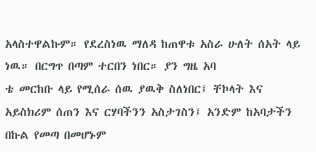አላስተዋልኩም። የደረስነዉ ማለዳ ከጠዋቱ አስራ ሁለት ሰአት ላይ ነዉ። በርግጥ በጣም ተርበን ነበር። ያን ግዜ አባ
ቴ መርከቡ ላይ የሚሰራ ሰዉ ያዉቅ ስለነበር፤ ቸኮላት እና አይስክሪም ሰጠን እና ርሃባችንን አስታገስን፤ አንድም ከአባታችን በኩል የመጣ በመሆኑም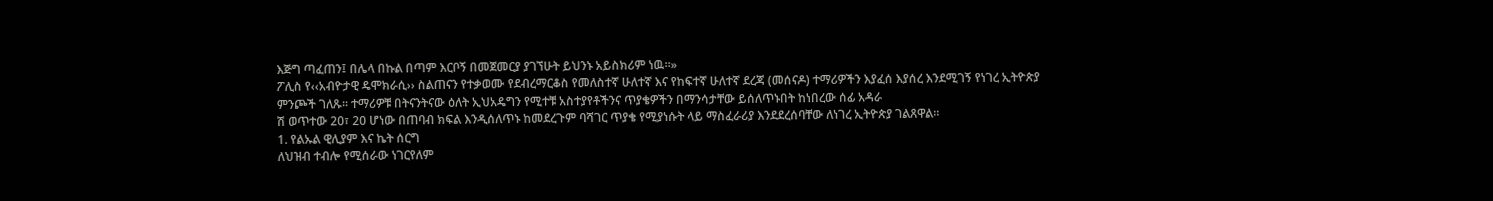እጅግ ጣፈጠን፤ በሌላ በኩል በጣም እርቦኝ በመጀመርያ ያገኘሁት ይህንኑ አይስክሪም ነዉ።»
ፖሊስ የ‹‹አብዮታዊ ዴሞክራሲ›› ስልጠናን የተቃወሙ የደብረማርቆስ የመለስተኛ ሁለተኛ እና የከፍተኛ ሁለተኛ ደረጃ (መሰናዶ) ተማሪዎችን እያፈሰ እያሰረ እንደሚገኝ የነገረ ኢትዮጵያ ምንጮች ገለጹ፡፡ ተማሪዎቹ በትናንትናው ዕለት ኢህአዴግን የሚተቹ አስተያየቶችንና ጥያቄዎችን በማንሳታቸው ይሰለጥኑበት ከነበረው ሰፊ አዳራ
ሽ ወጥተው 20፣ 20 ሆነው በጠባብ ክፍል እንዲሰለጥኑ ከመደረጉም ባሻገር ጥያቄ የሚያነሱት ላይ ማስፈራሪያ እንደደረሰባቸው ለነገረ ኢትዮጵያ ገልጸዋል፡፡
1. የልኡል ዊሊያም እና ኬት ሰርግ
ለህዝብ ተብሎ የሚሰራው ነገርየለም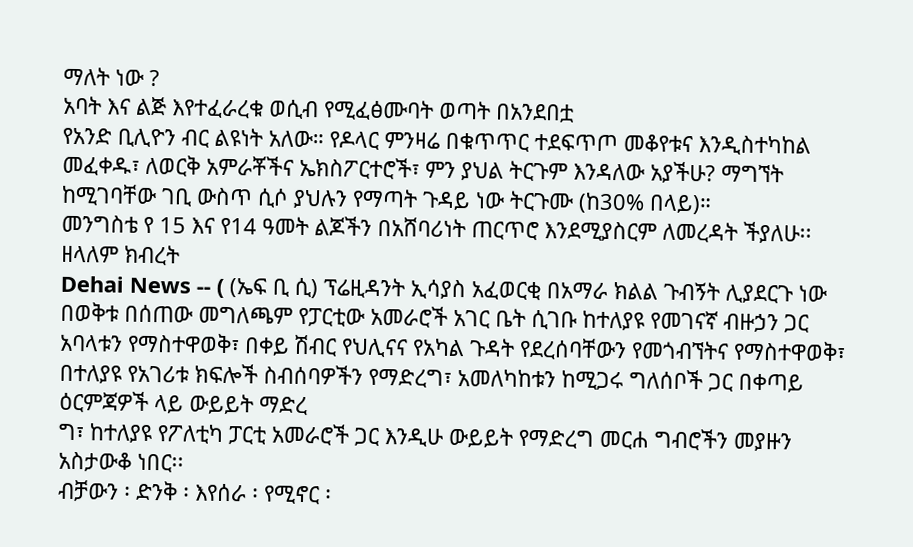ማለት ነው ?
አባት እና ልጅ እየተፈራረቁ ወሲብ የሚፈፅሙባት ወጣት በአንደበቷ
የአንድ ቢሊዮን ብር ልዩነት አለው። የዶላር ምንዛሬ በቁጥጥር ተደፍጥጦ መቆየቱና እንዲስተካከል መፈቀዱ፣ ለወርቅ አምራቾችና ኤክስፖርተሮች፣ ምን ያህል ትርጉም እንዳለው አያችሁ? ማግኘት ከሚገባቸው ገቢ ውስጥ ሲሶ ያህሉን የማጣት ጉዳይ ነው ትርጉሙ (ከ30% በላይ)።
መንግስቴ የ 15 እና የ14 ዓመት ልጆችን በአሸባሪነት ጠርጥሮ እንደሚያስርም ለመረዳት ችያለሁ፡፡ ዘላለም ክብረት
Dehai News -- ( (ኤፍ ቢ ሲ) ፕሬዚዳንት ኢሳያስ አፈወርቂ በአማራ ክልል ጉብኝት ሊያደርጉ ነው
በወቅቱ በሰጠው መግለጫም የፓርቲው አመራሮች አገር ቤት ሲገቡ ከተለያዩ የመገናኛ ብዙኃን ጋር አባላቱን የማስተዋወቅ፣ በቀይ ሽብር የህሊናና የአካል ጉዳት የደረሰባቸውን የመጎብኘትና የማስተዋወቅ፣ በተለያዩ የአገሪቱ ክፍሎች ስብሰባዎችን የማድረግ፣ አመለካከቱን ከሚጋሩ ግለሰቦች ጋር በቀጣይ ዕርምጃዎች ላይ ውይይት ማድረ
ግ፣ ከተለያዩ የፖለቲካ ፓርቲ አመራሮች ጋር እንዲሁ ውይይት የማድረግ መርሐ ግብሮችን መያዙን አስታውቆ ነበር፡፡
ብቻውን ፡ ድንቅ ፡ እየሰራ ፡ የሚኖር ፡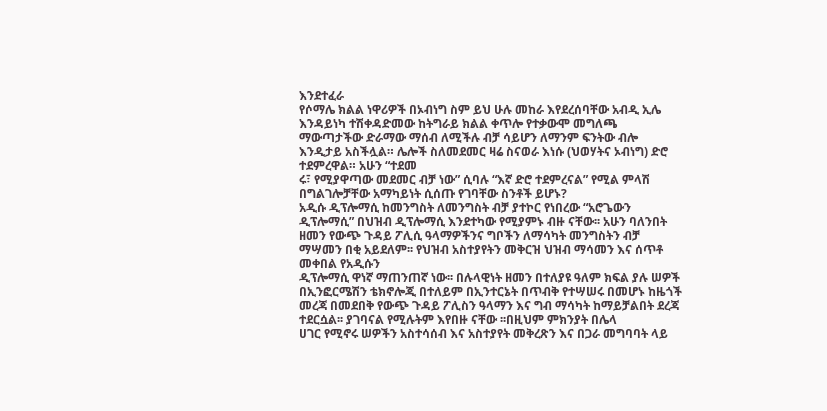እንደተፈራ
የሶማሌ ክልል ነዋሪዎች በኦብነግ ስም ይህ ሁሉ መከራ እየደረሰባቸው አብዲ ኢሌ እንዳይነካ ተሽቀዳድመው ከትግራይ ክልል ቀጥሎ የተቃውሞ መግለጫ ማውጣታችው ድራማው ማሰብ ለሚችሉ ብቻ ሳይሆን ለማንም ፍንትው ብሎ እንዲታይ አስችሏል። ሌሎች ስለመደመር ዛሬ ስናወራ እነሱ (ህወሃትና ኦብነግ) ድሮ ተደምረዋል። አሁን “ተደመ
ሩ፣ የሚያዋጣው መደመር ብቻ ነው” ሲባሉ “እኛ ድሮ ተደምረናል” የሚል ምላሽ በግልገሎቻቸው አማካይነት ሲሰጡ የገባቸው ስንቶች ይሆኑ?
አዲሱ ዲፕሎማሲ ከመንግስት ለመንግስት ብቻ ያተኮር የነበረው “አሮጌውን ዲፕሎማሲ” በህዝብ ዲፕሎማሲ እንደተካው የሚያምኑ ብዙ ናቸው፡፡ አሁን ባለንበት ዘመን የውጭ ጉዳይ ፖሊሲ ዓላማዎችንና ግቦችን ለማሳካት መንግስትን ብቻ ማሣመን በቂ አይደለም፡፡ የህዝብ አስተያየትን መቅርዝ ህዝብ ማሳመን እና ሰጥቶ መቀበል የአዲሱን
ዲፕሎማሲ ዋነኛ ማጠንጠኛ ነው፡፡ በሉላዊነት ዘመን በተለያዩ ዓለም ክፍል ያሉ ሠዎች በኢንፎርሜሽን ቴክኖሎጂ በተለይም በኢንተርኔት በጥብቅ የተሣሠሩ በመሆኑ ከዜጎች መረጃ በመደበቅ የውጭ ጉዳይ ፖሊስን ዓላማን እና ግብ ማሳካት ከማይቻልበት ደረጃ ተደርሷል፡፡ ያገባናል የሚሉትም እየበዙ ናቸው ፡፡በዚህም ምክንያት በሌላ
ሀገር የሚኖሩ ሠዎችን አስተሳሰብ እና አስተያየት መቅረጽን እና በጋራ መግባባት ላይ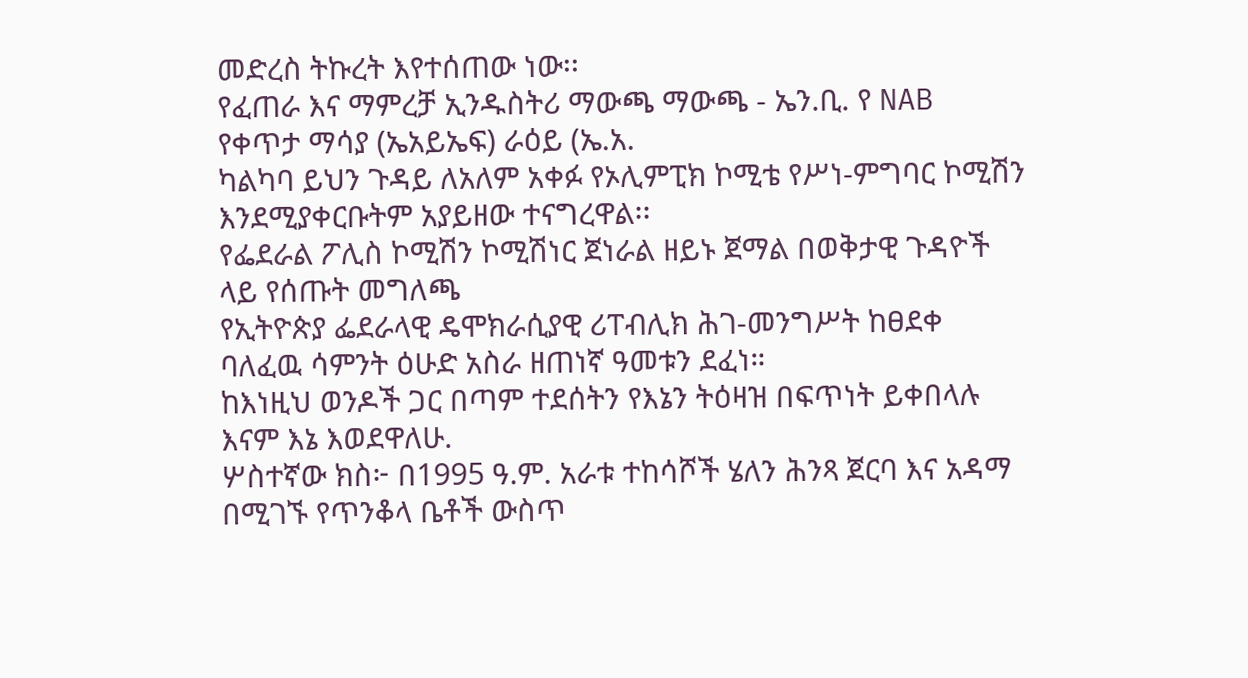መድረስ ትኩረት እየተሰጠው ነው፡፡
የፈጠራ እና ማምረቻ ኢንዱስትሪ ማውጫ ማውጫ - ኤን.ቢ. የ NAB የቀጥታ ማሳያ (ኤአይኤፍ) ራዕይ (ኤ.አ.
ካልካባ ይህን ጉዳይ ለአለም አቀፉ የኦሊምፒክ ኮሚቴ የሥነ-ምግባር ኮሚሽን እንደሚያቀርቡትም አያይዘው ተናግረዋል፡፡
የፌደራል ፖሊስ ኮሚሽን ኮሚሽነር ጀነራል ዘይኑ ጀማል በወቅታዊ ጉዳዮች ላይ የሰጡት መግለጫ
የኢትዮጵያ ፌደራላዊ ዴሞክራሲያዊ ሪፐብሊክ ሕገ-መንግሥት ከፀደቀ ባለፈዉ ሳምንት ዕሁድ አስራ ዘጠነኛ ዓመቱን ደፈነ።
ከእነዚህ ወንዶች ጋር በጣም ተደሰትን የእኔን ትዕዛዝ በፍጥነት ይቀበላሉ እናም እኔ እወደዋለሁ.
ሦስተኛው ክስ፦ በ1995 ዓ.ም. አራቱ ተከሳሾች ሄለን ሕንጻ ጀርባ እና አዳማ በሚገኙ የጥንቆላ ቤቶች ውስጥ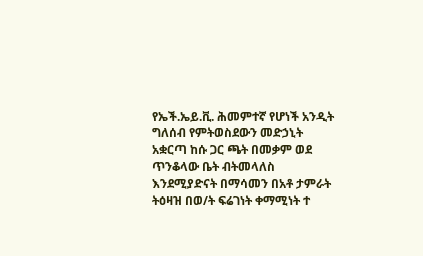የኤች.ኤይ.ቪ. ሕመምተኛ የሆነች አንዲት ግለሰብ የምትወስደውን መድኃኒት አቋርጣ ከሱ ጋር ጫት በመቃም ወደ ጥንቆላው ቤት ብትመላለስ እንደሚያድናት በማሳመን በአቶ ታምራት ትዕዛዝ በወ/ት ፍሬገነት ቀማሚነት ተ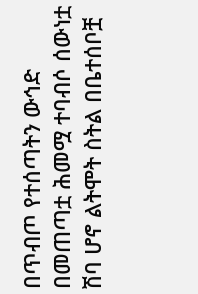በጥብጦ የተሰጣትን ውኅድ በመጠጣቷ ሕመሟ ተባብሶ ሰውነቷ ሽባ ሆኖ ልትሞት ስትል በቤተሰቦቿ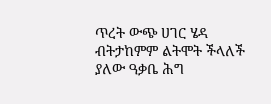ጥረት ውጭ ሀገር ሄዳ ብትታከምም ልትሞት ችላለች ያለው ዓቃቤ ሕግ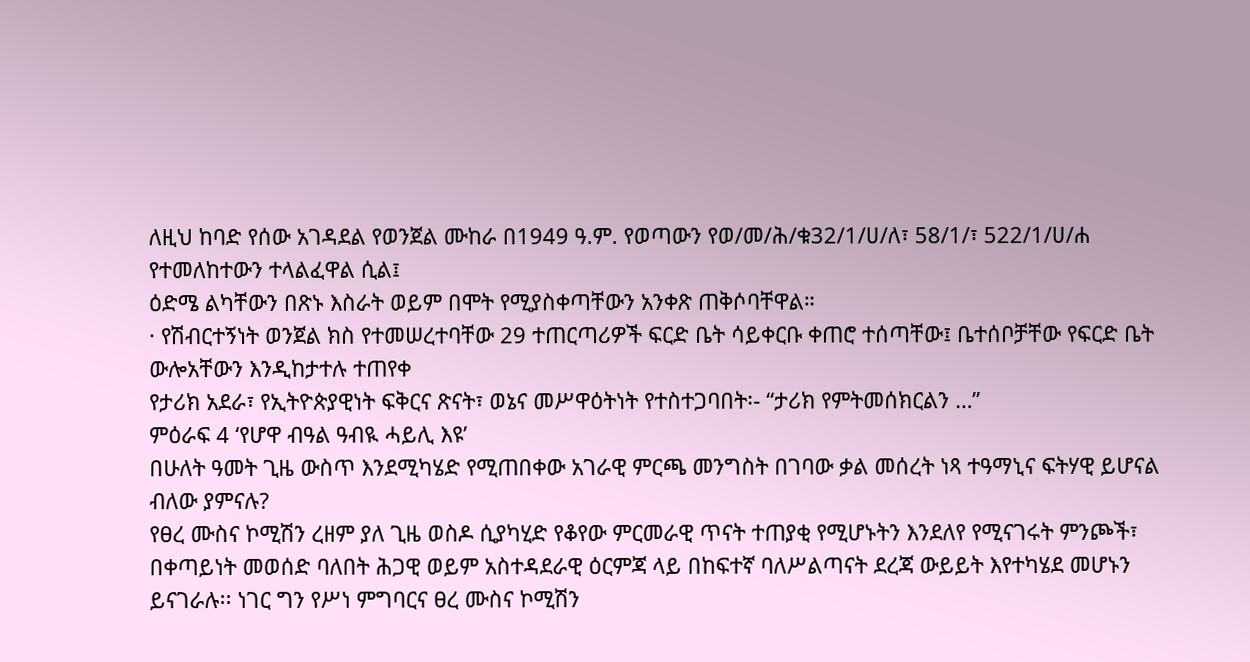ለዚህ ከባድ የሰው አገዳደል የወንጀል ሙከራ በ1949 ዓ.ም. የወጣውን የወ/መ/ሕ/ቁ32/1/ሀ/ለ፣ 58/1/፣ 522/1/ሀ/ሐ የተመለከተውን ተላልፈዋል ሲል፤
ዕድሜ ልካቸውን በጽኑ እስራት ወይም በሞት የሚያስቀጣቸውን አንቀጽ ጠቅሶባቸዋል።
· የሽብርተኝነት ወንጀል ክስ የተመሠረተባቸው 29 ተጠርጣሪዎች ፍርድ ቤት ሳይቀርቡ ቀጠሮ ተሰጣቸው፤ ቤተሰቦቻቸው የፍርድ ቤት ውሎአቸውን እንዲከታተሉ ተጠየቀ
የታሪክ አደራ፣ የኢትዮጵያዊነት ፍቅርና ጽናት፣ ወኔና መሥዋዕትነት የተስተጋባበት፡- “ታሪክ የምትመሰክርልን …”
ምዕራፍ 4 ‘የሆዋ ብዓል ዓብዪ ሓይሊ እዩ’
በሁለት ዓመት ጊዜ ውስጥ እንደሚካሄድ የሚጠበቀው አገራዊ ምርጫ መንግስት በገባው ቃል መሰረት ነጻ ተዓማኒና ፍትሃዊ ይሆናል ብለው ያምናሉ?
የፀረ ሙስና ኮሚሽን ረዘም ያለ ጊዜ ወስዶ ሲያካሂድ የቆየው ምርመራዊ ጥናት ተጠያቂ የሚሆኑትን እንደለየ የሚናገሩት ምንጮች፣ በቀጣይነት መወሰድ ባለበት ሕጋዊ ወይም አስተዳደራዊ ዕርምጃ ላይ በከፍተኛ ባለሥልጣናት ደረጃ ውይይት እየተካሄደ መሆኑን ይናገራሉ፡፡ ነገር ግን የሥነ ምግባርና ፀረ ሙስና ኮሚሽን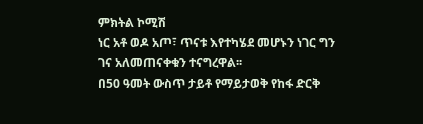ምክትል ኮሚሽ
ነር አቶ ወዶ አጦ፣ ጥናቱ እየተካሄደ መሆኑን ነገር ግን ገና አለመጠናቀቁን ተናግረዋል፡፡
በ50 ዓመት ውስጥ ታይቶ የማይታወቅ የከፋ ድርቅ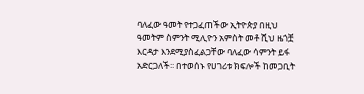ባለፈው ዓመት የተጋፈጠችው ኢትዮጵያ በዚህ ዓመትም ስምንት ሚሊዮን አምስት መቶ ሺህ ዜጎቿ እርዳታ እንደሚያስፈልጋቸው ባለፈው ሳምንት ይፋ አድርጋለች፡፡ በተወሰኑ የሀገሪቱ ክፍሎች ከመጋቢት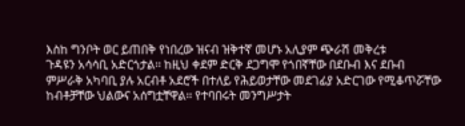እስከ ግንቦት ወር ይጠበቅ የነበረው ዝናብ ዝቅተኛ መሆኑ አሊያም ጭራሽ መቅረቱ
ጉዳዩን አሳሳቢ አድርጎታል፡፡ ከዚህ ቀደም ድርቅ ደጋግሞ የጎበኛቸው በደቡብ እና ደቡብ ምሥራቅ አካባቢ ያሉ አርብቶ አደሮች በተለይ የሕይወታቸው መደገፊያ አድርገው የሚቆጥሯቸው ከብቶቻቸው ህልውና አሰግቷቸዋል፡፡ የተባበሩት መንግሥታት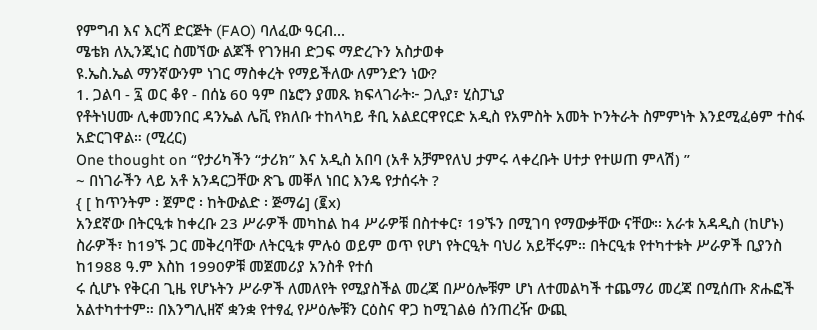የምግብ እና እርሻ ድርጅት (FAO) ባለፈው ዓርብ...
ሜቴክ ለኢንጂነር ስመኘው ልጆች የገንዘብ ድጋፍ ማድረጉን አስታወቀ
ዩ.ኤስ.ኤል ማንኛውንም ነገር ማስቀረት የማይችለው ለምንድን ነው?
1. ጋልባ - ፯ ወር ቆየ - በሰኔ 60 ዓም በኔሮን ያመጹ ክፍላገራት፦ ጋሊያ፣ ሂስፓኒያ
የቶትነሀሙ ሊቀመንበር ዳንኤል ሌቪ የክለቡ ተከላካይ ቶቢ አልደርዋየርድ አዲስ የአምስት አመት ኮንትራት ስምምነት እንደሚፈፅም ተስፋ አድርገዋል። (ሚረር)
One thought on “የታሪካችን “ታሪክ” እና አዲስ አበባ (አቶ አቻምየለህ ታምሩ ላቀረቡት ሀተታ የተሠጠ ምላሽ) ”
~ በነገራችን ላይ አቶ አንዳርጋቸው ጽጌ መቐለ ነበር እንዴ የታሰሩት ?
{ [ ከጥንትም ፡ ጀምሮ ፡ ከትውልድ ፡ ጅማሬ] (፪x)
አንደኛው በትርዒቱ ከቀረቡ 23 ሥራዎች መካከል ከ4 ሥራዎቹ በስተቀር፣ 19ኙን በሚገባ የማውቃቸው ናቸው፡፡ አራቱ አዳዲስ (ከሆኑ) ስራዎች፣ ከ19ኙ ጋር መቅረባቸው ለትርዒቱ ምሉዕ ወይም ወጥ የሆነ የትርዒት ባህሪ አይቸሩም። በትርዒቱ የተካተቱት ሥራዎች ቢያንስ ከ1988 ዓ.ም እስከ 1990ዎቹ መጀመሪያ አንስቶ የተሰ
ሩ ሲሆኑ የቅርብ ጊዜ የሆኑትን ሥራዎች ለመለየት የሚያስችል መረጃ በሥዕሎቹም ሆነ ለተመልካች ተጨማሪ መረጃ በሚሰጡ ጽሑፎች አልተካተተም። በእንግሊዘኛ ቋንቋ የተፃፈ የሥዕሎቹን ርዕስና ዋጋ ከሚገልፅ ሰንጠረዥ ውጪ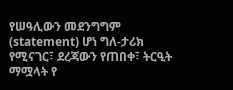የሠዓሊውን መደንግግም (statement) ሆነ ግለ-ታሪክ የሚናገር፣ ደረጃውን የጠበቀ፣ ትርዒት ማሟላት የ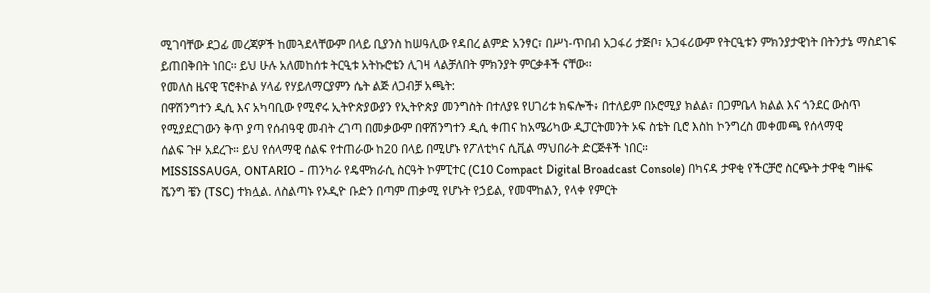ሚገባቸው ደጋፊ መረጃዎች ከመጓደላቸውም በላይ ቢያንስ ከሠዓሊው የዳበረ ልምድ አንፃር፣ በሥነ-ጥበብ አጋፋሪ ታጅቦ፣ አጋፋሪውም የትርዒቱን ምክንያታዊነት በትንታኔ ማስደገፍ ይጠበቅበት ነበር፡፡ ይህ ሁሉ አለመከሰቱ ትርዒቱ አትኩሮቴን ሊገዛ ላልቻለበት ምክንያት ምርቃቶች ናቸው፡፡
የመለስ ዜናዊ ፕሮቶኮል ሃላፊ የሃይለማርያምን ሴት ልጅ ለጋብቻ አጫት:
በዋሽንግተን ዲሲ እና አካባቢው የሚኖሩ ኢትዮጵያውያን የኢትዮጵያ መንግስት በተለያዩ የሀገሪቱ ክፍሎች፥ በተለይም በኦሮሚያ ክልል፣ በጋምቤላ ክልል እና ጎንደር ውስጥ የሚያደርገውን ቅጥ ያጣ የሰብዓዊ መብት ረገጣ በመቃውም በዋሽንግተን ዲሲ ቀጠና ከአሜሪካው ዲፓርትመንት ኦፍ ስቴት ቢሮ እስከ ኮንግረስ መቀመጫ የሰላማዊ
ሰልፍ ጉዞ አደረጉ። ይህ የሰላማዊ ሰልፍ የተጠራው ከ20 በላይ በሚሆኑ የፖለቲካና ሲቪል ማህበራት ድርጅቶች ነበር።
MISSISSAUGA, ONTARIO - ጠንካራ የዴሞክራሲ ስርዓት ኮምፒተር (C10 Compact Digital Broadcast Console) በካናዳ ታዋቂ የችርቻሮ ስርጭት ታዋቂ ግዙፍ ሼንግ ቼን (TSC) ተክሏል. ለስልጣኑ የኦዲዮ ቡድን በጣም ጠቃሚ የሆኑት የኃይል, የመሞከልን, የላቀ የምርት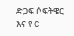ድጋፍ ሶፍትዌር እና የ C